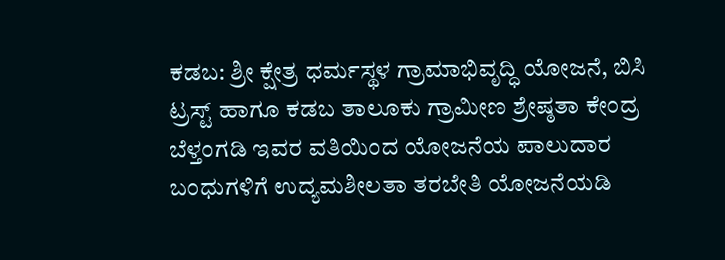ಕಡಬ: ಶ್ರೀ ಕ್ಷೇತ್ರ ಧರ್ಮಸ್ಥಳ ಗ್ರಾಮಾಭಿವೃದ್ಧಿ ಯೋಜನೆ, ಬಿಸಿ ಟ್ರಸ್ಟ್ ಹಾಗೂ ಕಡಬ ತಾಲೂಕು ಗ್ರಾಮೀಣ ಶ್ರೇಷ್ಠತಾ ಕೇಂದ್ರ ಬೆಳ್ತಂಗಡಿ ಇವರ ವತಿಯಿಂದ ಯೋಜನೆಯ ಪಾಲುದಾರ ಬಂಧುಗಳಿಗೆ ಉದ್ಯಮಶೀಲತಾ ತರಬೇತಿ ಯೋಜನೆಯಡಿ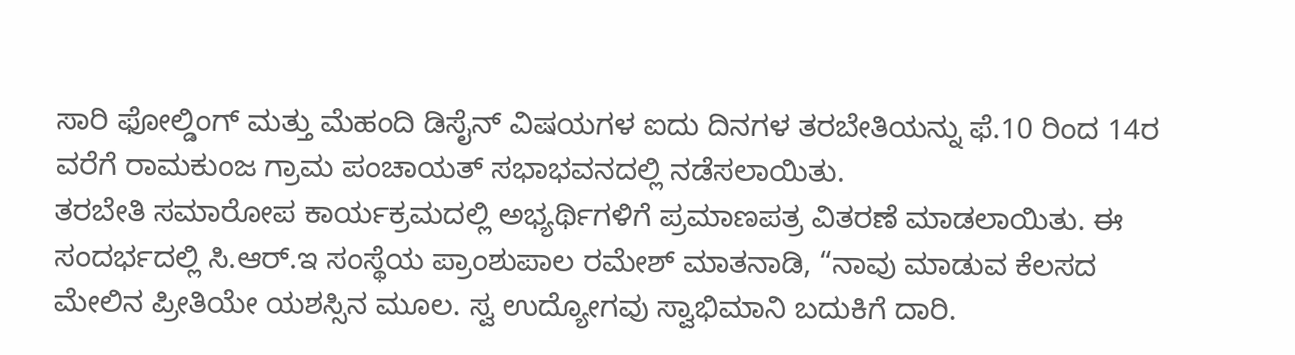ಸಾರಿ ಫೋಲ್ಡಿಂಗ್ ಮತ್ತು ಮೆಹಂದಿ ಡಿಸೈನ್ ವಿಷಯಗಳ ಐದು ದಿನಗಳ ತರಬೇತಿಯನ್ನು ಫೆ.10 ರಿಂದ 14ರ ವರೆಗೆ ರಾಮಕುಂಜ ಗ್ರಾಮ ಪಂಚಾಯತ್ ಸಭಾಭವನದಲ್ಲಿ ನಡೆಸಲಾಯಿತು.
ತರಬೇತಿ ಸಮಾರೋಪ ಕಾರ್ಯಕ್ರಮದಲ್ಲಿ ಅಭ್ಯರ್ಥಿಗಳಿಗೆ ಪ್ರಮಾಣಪತ್ರ ವಿತರಣೆ ಮಾಡಲಾಯಿತು. ಈ ಸಂದರ್ಭದಲ್ಲಿ ಸಿ.ಆರ್.ಇ ಸಂಸ್ಥೆಯ ಪ್ರಾಂಶುಪಾಲ ರಮೇಶ್ ಮಾತನಾಡಿ, “ನಾವು ಮಾಡುವ ಕೆಲಸದ ಮೇಲಿನ ಪ್ರೀತಿಯೇ ಯಶಸ್ಸಿನ ಮೂಲ. ಸ್ವ ಉದ್ಯೋಗವು ಸ್ವಾಭಿಮಾನಿ ಬದುಕಿಗೆ ದಾರಿ.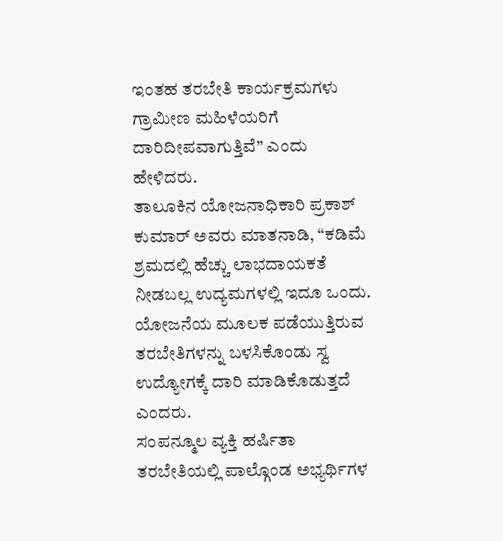ಇಂತಹ ತರಬೇತಿ ಕಾರ್ಯಕ್ರಮಗಳು ಗ್ರಾಮೀಣ ಮಹಿಳೆಯರಿಗೆ ದಾರಿದೀಪವಾಗುತ್ತಿವೆ” ಎಂದು ಹೇಳಿದರು.
ತಾಲೂಕಿನ ಯೋಜನಾಧಿಕಾರಿ ಪ್ರಕಾಶ್ ಕುಮಾರ್ ಅವರು ಮಾತನಾಡಿ, “ಕಡಿಮೆ ಶ್ರಮದಲ್ಲಿ ಹೆಚ್ಚು ಲಾಭದಾಯಕತೆ ನೀಡಬಲ್ಲ ಉದ್ಯಮಗಳಲ್ಲಿ ಇದೂ ಒಂದು. ಯೋಜನೆಯ ಮೂಲಕ ಪಡೆಯುತ್ತಿರುವ ತರಬೇತಿಗಳನ್ನು ಬಳಸಿಕೊಂಡು ಸ್ವ ಉದ್ಯೋಗಕ್ಕೆ ದಾರಿ ಮಾಡಿಕೊಡುತ್ತದೆ ಎಂದರು.
ಸಂಪನ್ಮೂಲ ವ್ಯಕ್ತಿ ಹರ್ಷಿತಾ ತರಬೇತಿಯಲ್ಲಿ ಪಾಲ್ಗೊಂಡ ಅಭ್ಯರ್ಥಿಗಳ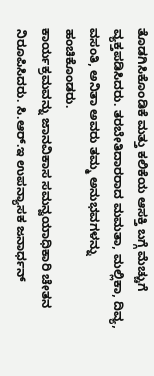ತೊಡಗಿಸಿಕೊಂಡಿಕೆ ಮತ್ತು ಕಲಿಕೆಯ ಆಸಕ್ತಿ ಬಗ್ಗೆ ಮೆಚ್ಚುಗೆ ವ್ಯಕ್ತಪಡಿಸಿದರು. ತರಬೇತಿದಾರರಾದ ಮಮತಾ, ಮಲ್ಲಿಕಾ, ದಿವ್ಯ, ವಸಂತಿ, ಅನಿತಾ ಅವರು ತಮ್ಮ ಅನುಭವಗಳನ್ನು ಹಂಚಿಕೊಂಡರು.
ಕಾರ್ಯಕ್ರಮವನ್ನು ಜಾನವಿಕಾಸ ಸಮನ್ವಯಾಧಿಕಾರಿ ಚೇತನ ನಿರೂಪಿಸಿದರು. ಸಿ.ಆರ್.ಇ ಉಪನ್ಯಾಸಕ ಜನಾರ್ಧನ್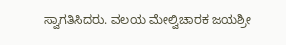ಸ್ವಾಗತಿಸಿದರು. ವಲಯ ಮೇಲ್ವಿಚಾರಕ ಜಯಶ್ರೀ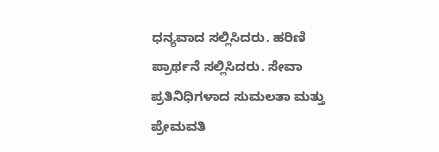ಧನ್ಯವಾದ ಸಲ್ಲಿಸಿದರು. ಹರಿಣಿ ಪ್ರಾರ್ಥನೆ ಸಲ್ಲಿಸಿದರು. ಸೇವಾ ಪ್ರತಿನಿಧಿಗಳಾದ ಸುಮಲತಾ ಮತ್ತು ಪ್ರೇಮವತಿ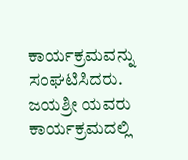ಕಾರ್ಯಕ್ರಮವನ್ನು ಸಂಘಟಿಸಿದರು. ಜಯಶ್ರೀ ಯವರು ಕಾರ್ಯಕ್ರಮದಲ್ಲಿ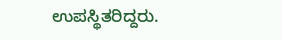ಉಪಸ್ಥಿತರಿದ್ದರು.